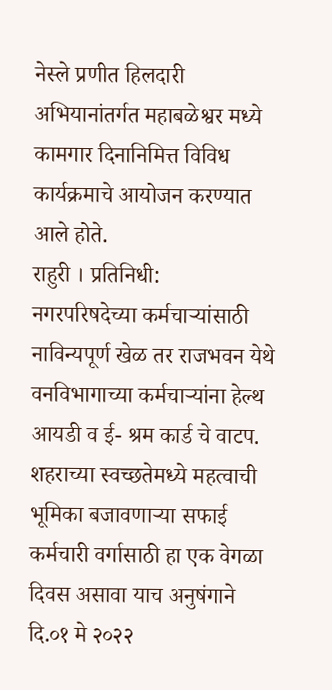नेस्ले प्रणीत हिलदारी अभियानांतर्गत महाबळेश्वर मध्ये कामगार दिनानिमित्त विविध कार्यक्रमाचे आयोजन करण्यात आले होते.
राहुरी । प्रतिनिधी:
नगरपरिषदेच्या कर्मचाऱ्यांसाठी नाविन्यपूर्ण खेळ तर राजभवन येथे वनविभागाच्या कर्मचाऱ्यांना हेल्थ आयडी व ई- श्रम कार्ड चे वाटप.
शहराच्या स्वच्छतेमध्ये महत्वाची भूमिका बजावणाऱ्या सफाई कर्मचारी वर्गासाठी हा एक वेगळा दिवस असावा याच अनुषंगाने दि.०१ मे २०२२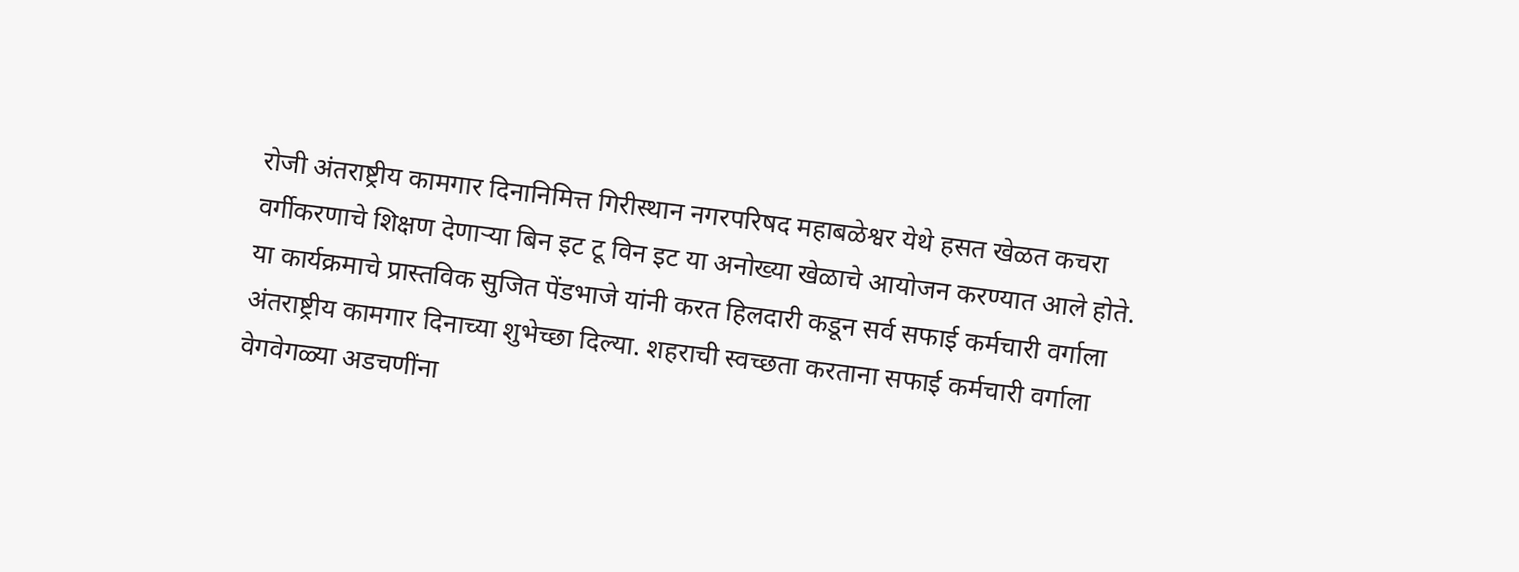रोजी अंतराष्ट्रीय कामगार दिनानिमित्त गिरीस्थान नगरपरिषद महाबळेश्वर येथे हसत खेळत कचरा वर्गीकरणाचे शिक्षण देणाऱ्या बिन इट टू विन इट या अनोख्या खेळाचे आयोजन करण्यात आले होते.
या कार्यक्रमाचे प्रास्तविक सुजित पेंडभाजे यांनी करत हिलदारी कडून सर्व सफाई कर्मचारी वर्गाला अंतराष्ट्रीय कामगार दिनाच्या शुभेच्छा दिल्या. शहराची स्वच्छता करताना सफाई कर्मचारी वर्गाला वेगवेगळ्या अडचणींना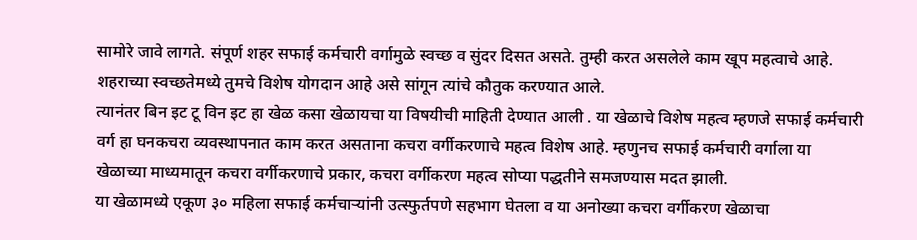सामोरे जावे लागते. संपूर्ण शहर सफाई कर्मचारी वर्गामुळे स्वच्छ व सुंदर दिसत असते. तुम्ही करत असलेले काम खूप महत्वाचे आहे. शहराच्या स्वच्छतेमध्ये तुमचे विशेष योगदान आहे असे सांगून त्यांचे कौतुक करण्यात आले.
त्यानंतर बिन इट टू विन इट हा खेळ कसा खेळायचा या विषयीची माहिती देण्यात आली . या खेळाचे विशेष महत्व म्हणजे सफाई कर्मचारी वर्ग हा घनकचरा व्यवस्थापनात काम करत असताना कचरा वर्गीकरणाचे महत्व विशेष आहे. म्हणुनच सफाई कर्मचारी वर्गाला या खेळाच्या माध्यमातून कचरा वर्गीकरणाचे प्रकार, कचरा वर्गीकरण महत्व सोप्या पद्धतीने समजण्यास मदत झाली.
या खेळामध्ये एकूण ३० महिला सफाई कर्मचाऱ्यांनी उत्स्फुर्तपणे सहभाग घेतला व या अनोख्या कचरा वर्गीकरण खेळाचा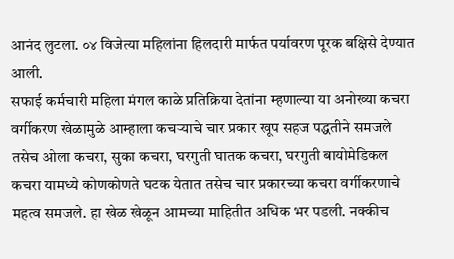आनंद लुटला. ०४ विजेत्या महिलांना हिलदारी मार्फत पर्यावरण पूरक बक्षिसे देण्यात आली.
सफाई कर्मचारी महिला मंगल काळे प्रतिक्रिया देतांना म्हणाल्या या अनोख्या कचरा वर्गीकरण खेळामुळे आम्हाला कचऱ्याचे चार प्रकार खूप सहज पद्धतीने समजले तसेच ओला कचरा, सुका कचरा, घरगुती घातक कचरा, घरगुती बायोमेडिकल कचरा यामध्ये कोणकोणते घटक येतात तसेच चार प्रकारच्या कचरा वर्गीकरणाचे महत्व समजले. हा खेळ खेळून आमच्या माहितीत अधिक भर पडली. नक्कीच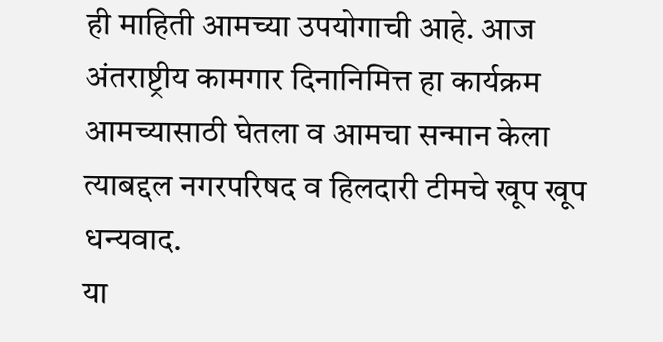ही माहिती आमच्या उपयोगाची आहे. आज अंतराष्ट्रीय कामगार दिनानिमित्त हा कार्यक्रम आमच्यासाठी घेतला व आमचा सन्मान केला त्याबद्दल नगरपरिषद व हिलदारी टीमचे खूप खूप धन्यवाद.
या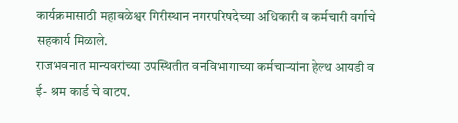कार्यक्रमासाठी महाबळेश्वर गिरीस्थान नगरपरिषदेच्या अधिकारी व कर्मचारी वर्गाचे सहकार्य मिळाले.
राजभवनात मान्यवरांच्या उपस्थितीत वनविभागाच्या कर्मचाऱ्यांना हेल्थ आयडी व ई- श्रम कार्ड चे वाटप.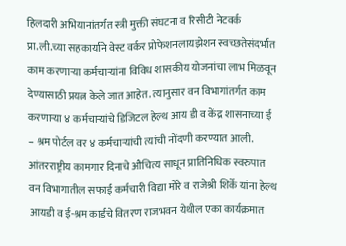हिलदारी अभियानांतर्गत स्त्री मुक्ती संघटना व रिसीटी नेटवर्क प्रा.ली.च्या सहकार्याने वेस्ट वर्कर प्रोफेशनलायझेशन स्वच्छतेसंदर्भात काम करणाऱ्या कर्मचाऱ्यांना विविध शासकीय योजनांचा लाभ मिळवून देण्यासाठी प्रयत्न केले जात आहेत. त्यानुसार वन विभागांतर्गत काम करणाऱ्या ४ कर्मचाऱ्यांचे डिजिटल हेल्थ आय डी व केंद्र शासनाच्या ई – श्रम पोर्टल वर ४ कर्मचाऱ्यांची त्यांची नोंदणी करण्यात आली. आंतरराष्ट्रीय कामगार दिनाचे औचित्य साधून प्रातिनिधिक स्वरुपात वन विभागातील सफाई कर्मचारी विद्या मोरे व राजेश्री शिर्के यांना हेल्थ आयडी व ई-श्रम कार्डचे वितरण राजभवन येथील एका कार्यक्रमात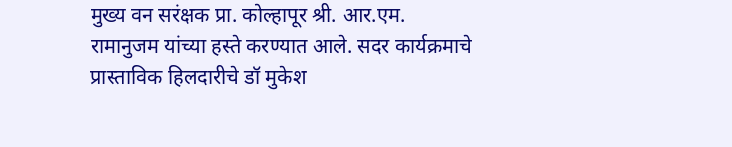मुख्य वन सरंक्षक प्रा. कोल्हापूर श्री. आर.एम. रामानुजम यांच्या हस्ते करण्यात आले. सदर कार्यक्रमाचे प्रास्ताविक हिलदारीचे डॉ मुकेश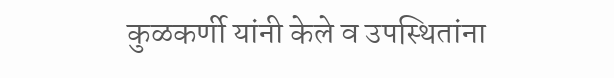कुळकर्णी यांनी केले व उपस्थितांना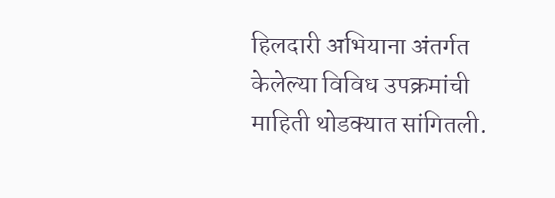हिलदारी अभियाना अंतर्गत केलेल्या विविध उपक्रमांची माहिती थोडक्यात सांगितली.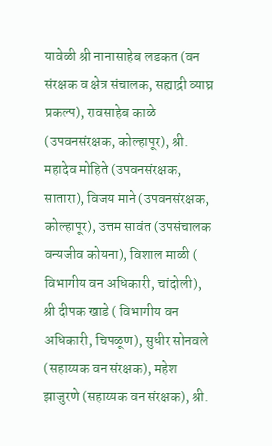यावेळी श्री नानासाहेब लडकत (वन संरक्षक व क्षेत्र संचालक, सह्याद्री व्याघ्र प्रकल्प), रावसाहेब काळे (उपवनसंरक्षक, कोल्हापूर), श्री. महादेव मोहिते (उपवनसंरक्षक, सातारा), विजय माने (उपवनसंरक्षक, कोल्हापूर), उत्तम सावंत (उपसंचालक वन्यजीव कोयना), विशाल माळी ( विभागीय वन अधिकारी, चांदोली), श्री दीपक खाडे ( विभागीय वन अधिकारी, चिपळूण), सुधीर सोनवले (सहाय्यक वन संरक्षक), महेश झाजुरणे (सहाय्यक वन संरक्षक), श्री.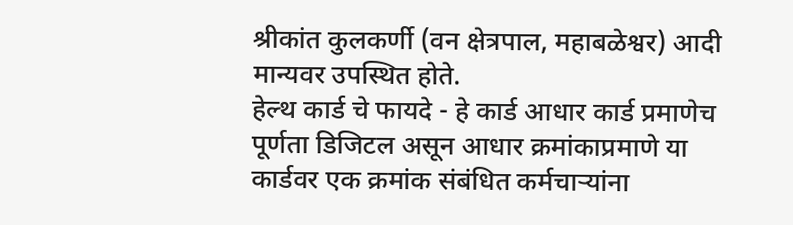श्रीकांत कुलकर्णी (वन क्षेत्रपाल, महाबळेश्वर) आदी मान्यवर उपस्थित होते.
हेल्थ कार्ड चे फायदे - हे कार्ड आधार कार्ड प्रमाणेच पूर्णता डिजिटल असून आधार क्रमांकाप्रमाणे या कार्डवर एक क्रमांक संबंधित कर्मचाऱ्यांना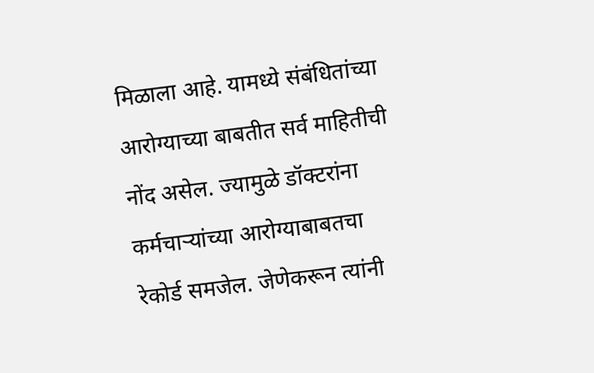मिळाला आहे. यामध्ये संबंधितांच्या आरोग्याच्या बाबतीत सर्व माहितीची नोंद असेल. ज्यामुळे डॉक्टरांना कर्मचाऱ्यांच्या आरोग्याबाबतचा रेकोर्ड समजेल. जेणेकरून त्यांनी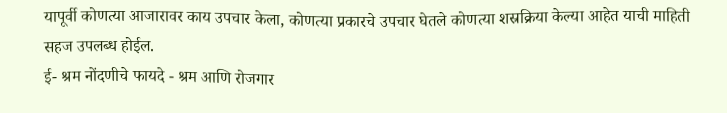यापूर्वी कोणत्या आजारावर काय उपचार केला, कोणत्या प्रकारचे उपचार घेतले कोणत्या शस्रक्रिया केल्या आहेत याची माहिती सहज उपलब्ध होईल.
ई- श्रम नोंदणीचे फायदे - श्रम आणि रोजगार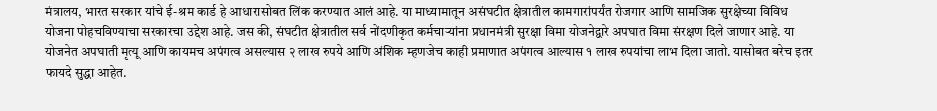मंत्रालय, भारत सरकार यांचे ई-श्रम कार्ड हे आधारासोबत लिंक करण्यात आलं आहे. या माध्यामातून असंघटीत क्षेत्रातील कामगारांपर्यंत रोजगार आणि सामजिक सुरक्षेच्या विविध योजना पोहचविण्याचा सरकारचा उद्देश आहे. जस की, संघटीत क्षेत्रातील सर्व नोंदणीकृत कर्मचाऱ्यांना प्रधानमंत्री सुरक्षा विमा योजनेद्वारे अपघात विमा संरक्षण दिले जाणार आहे. या योजनेत अपघाती मृत्यू आणि कायमच अपंगत्व असल्यास २ लाख रुपये आणि अंशिक म्हणजेच काही प्रमाणात अपंगत्व आल्यास १ लाख रुपयांचा लाभ दिला जातो. यासोबत बरेच इतर फायदे सुद्धा आहेत.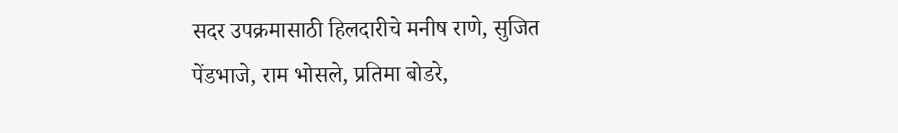सदर उपक्रमासाठी हिलदारीचे मनीष राणे, सुजित पेंडभाजे, राम भोसले, प्रतिमा बोडरे,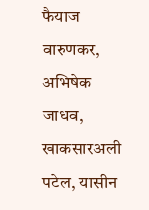फैयाज वारुणकर, अभिषेक जाधव, खाकसारअली पटेल, यासीन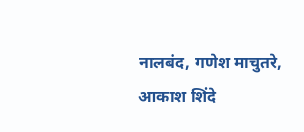नालबंद, गणेश माचुतरे, आकाश शिंदे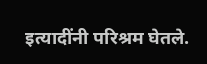इत्यादींनी परिश्रम घेतले.